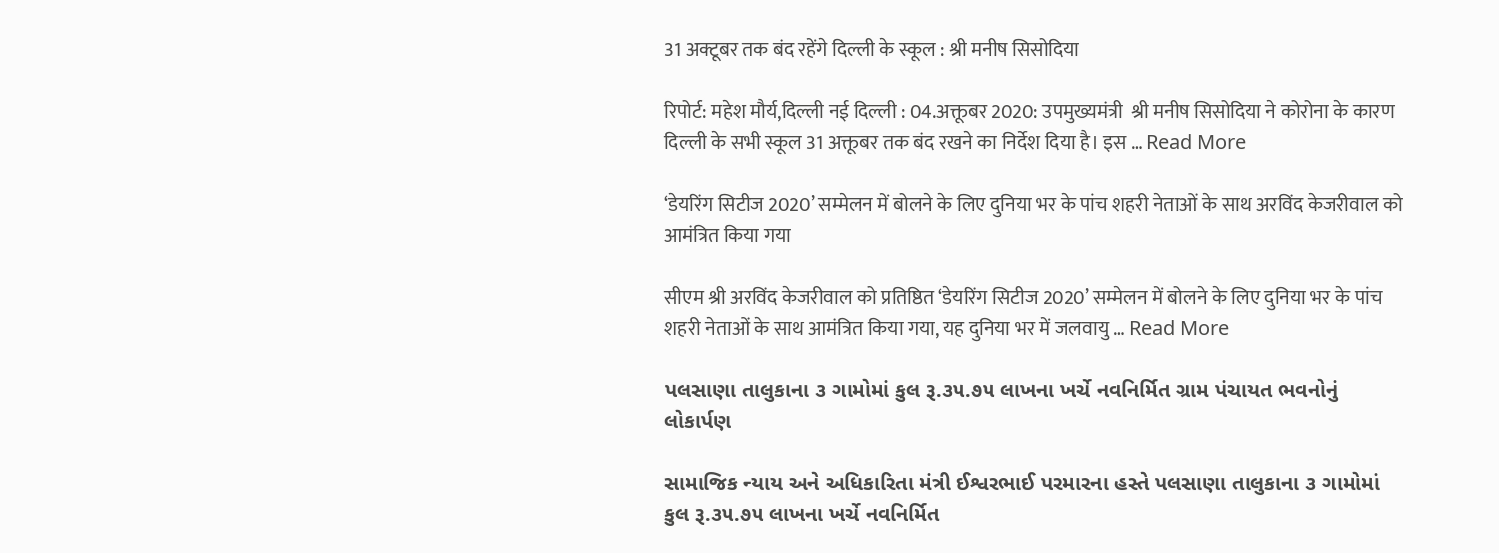31 अक्टूबर तक बंद रहेंगे दिल्ली के स्कूल : श्री मनीष सिसोदिया

रिपोर्ट: महेश मौर्य,दिल्ली नई दिल्ली : 04.अक्तूबर 2020: उपमुख्यमंत्री  श्री मनीष सिसोदिया ने कोरोना के कारण दिल्ली के सभी स्कूल 31 अक्तूबर तक बंद रखने का निर्देश दिया है। इस … Read More

‘डेयरिंग सिटीज 2020’ सम्मेलन में बोलने के लिए दुनिया भर के पांच शहरी नेताओं के साथ अरविंद केजरीवाल को आमंत्रित किया गया

सीएम श्री अरविंद केजरीवाल को प्रतिष्ठित ‘डेयरिंग सिटीज 2020’ सम्मेलन में बोलने के लिए दुनिया भर के पांच शहरी नेताओं के साथ आमंत्रित किया गया, यह दुनिया भर में जलवायु … Read More

પલસાણા તાલુકાના ૩ ગામોમાં કુલ રૂ.૩૫.૭૫ લાખના ખર્ચે નવનિર્મિત ગ્રામ પંચાયત ભવનોનું લોકાર્પણ

સામાજિક ન્યાય અને અધિકારિતા મંત્રી ઈશ્વરભાઈ પરમારના હસ્તે પલસાણા તાલુકાના ૩ ગામોમાં કુલ રૂ.૩૫.૭૫ લાખના ખર્ચે નવનિર્મિત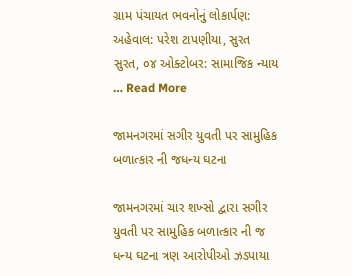ગ્રામ પંચાયત ભવનોનું લોકાર્પણ: અહેવાલ: પરેશ ટાપણીયા, સુરત સુરત, ૦૪ ઓક્ટોબર: સામાજિક ન્યાય … Read More

જામનગરમાં સગીર યુવતી પર સામુહિક બળાત્કાર ની જધન્ય ઘટના

જામનગરમાં ચાર શખ્સો દ્વારા સગીર યુવતી પર સામુહિક બળાત્કાર ની જ ધન્ય ઘટના ત્રણ આરોપીઓ ઝડપાયા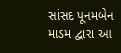સાંસદ પૂનમબેન માડમ દ્વારા આ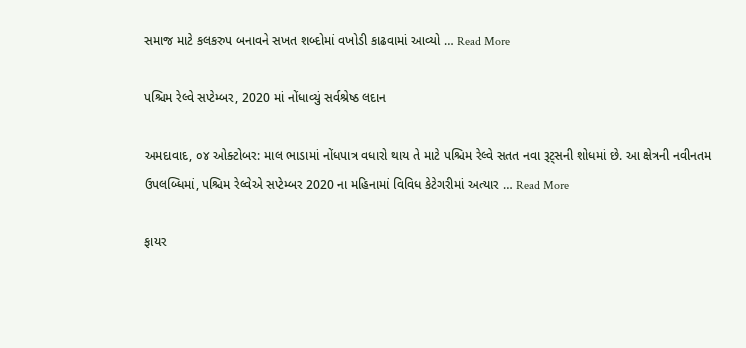સમાજ માટે કલકરુપ બનાવને સખત શબ્દોમાં વખોડી કાઢવામાં આવ્યો … Read More

પશ્ચિમ રેલ્વે સપ્ટેમ્બર, 2020 માં નોંધાવ્યું સર્વશ્રેષ્ઠ લદાન

અમદાવાદ, ૦૪ ઓક્ટોબર: માલ ભાડામાં નોંધપાત્ર વધારો થાય તે માટે પશ્ચિમ રેલ્વે સતત નવા રૂટ્સની શોધમાં છે. આ ક્ષેત્રની નવીનતમ ઉપલબ્ધિમાં, પશ્ચિમ રેલ્વેએ સપ્ટેમ્બર 2020 ના મહિનામાં વિવિધ કેટેગરીમાં અત્યાર … Read More

ફાયર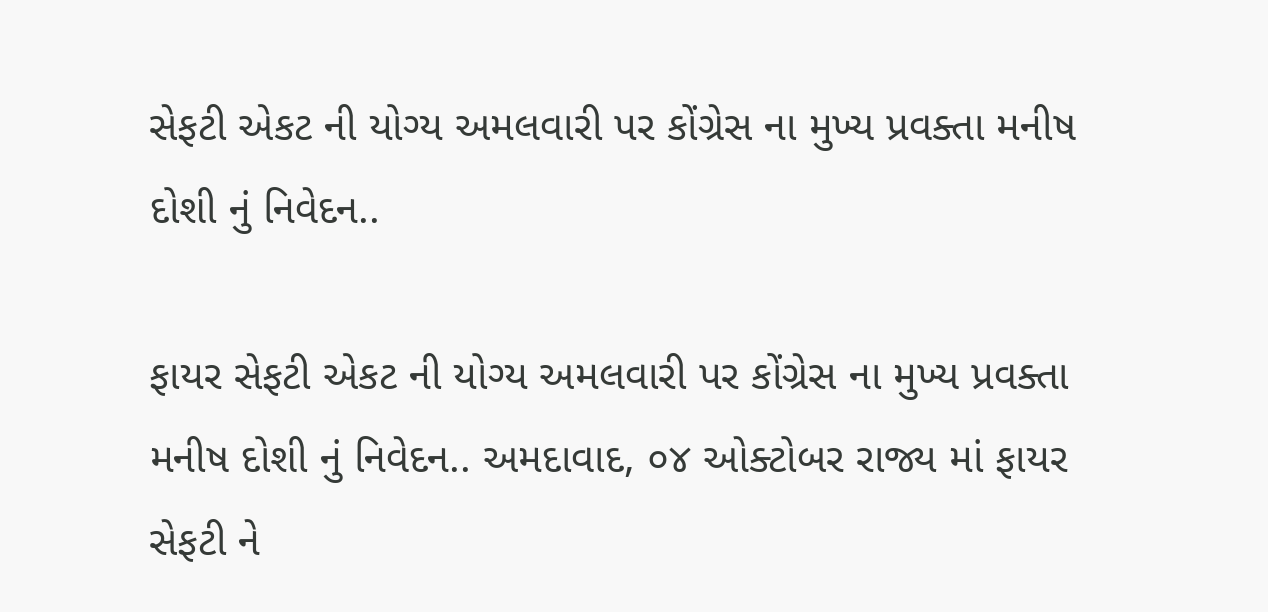સેફટી એકટ ની યોગ્ય અમલવારી પર કોંગ્રેસ ના મુખ્ય પ્રવક્તા મનીષ દોશી નું નિવેદન..

ફાયર સેફટી એકટ ની યોગ્ય અમલવારી પર કોંગ્રેસ ના મુખ્ય પ્રવક્તા મનીષ દોશી નું નિવેદન.. અમદાવાદ, ૦૪ ઓક્ટોબર રાજ્ય માં ફાયર સેફટી ને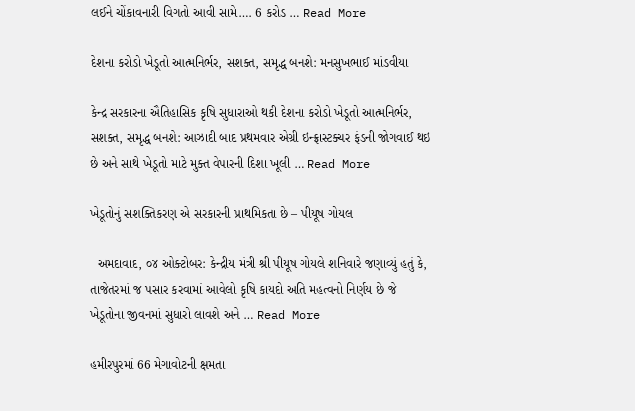લઈને ચોંકાવનારી વિગતો આવી સામે…. 6 કરોડ … Read More

દેશના કરોડો ખેડૂતો આત્મનિર્ભર, સશક્ત, સમૃદ્ધ બનશે: મનસુખભાઈ માંડવીયા

કેન્દ્ર સરકારના ઐતિહાસિક કૃષિ સુધારાઓ થકી દેશના કરોડો ખેડૂતો આત્મનિર્ભર, સશક્ત, સમૃદ્ધ બનશે: આઝાદી બાદ પ્રથમવાર એગ્રી ઇન્ફ્રાસ્ટક્ચર ફંડની જોગવાઈ થઇ છે અને સાથે ખેડૂતો માટે મુક્ત વેપારની દિશા ખૂલી … Read More

ખેડૂતોનું સશક્તિકરણ એ સરકારની પ્રાથમિકતા છે – પીયૂષ ગોયલ

  અમદાવાદ, ૦૪ ઓક્ટોબર: કેન્દ્રીય મંત્રી શ્રી પીયૂષ ગોયલે શનિવારે જણાવ્યું હતું કે, તાજેતરમાં જ પસાર કરવામાં આવેલો કૃષિ કાયદો અતિ મહત્વનો નિર્ણય છે જે ખેડૂતોના જીવનમાં સુધારો લાવશે અને … Read More

હમીરપુરમાં 66 મેગાવોટની ક્ષમતા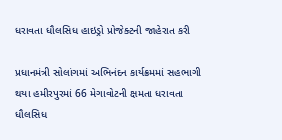ધરાવતા ધૌલસિધ હાઇડ્રો પ્રોજેક્ટની જાહેરાત કરી

પ્રધાનમંત્રી સોલાંગમાં અભિનંદન કાર્યક્રમમાં સહભાગી થયા હમીરપુરમાં 66 મેગાવોટની ક્ષમતા ધરાવતા ધૌલસિધ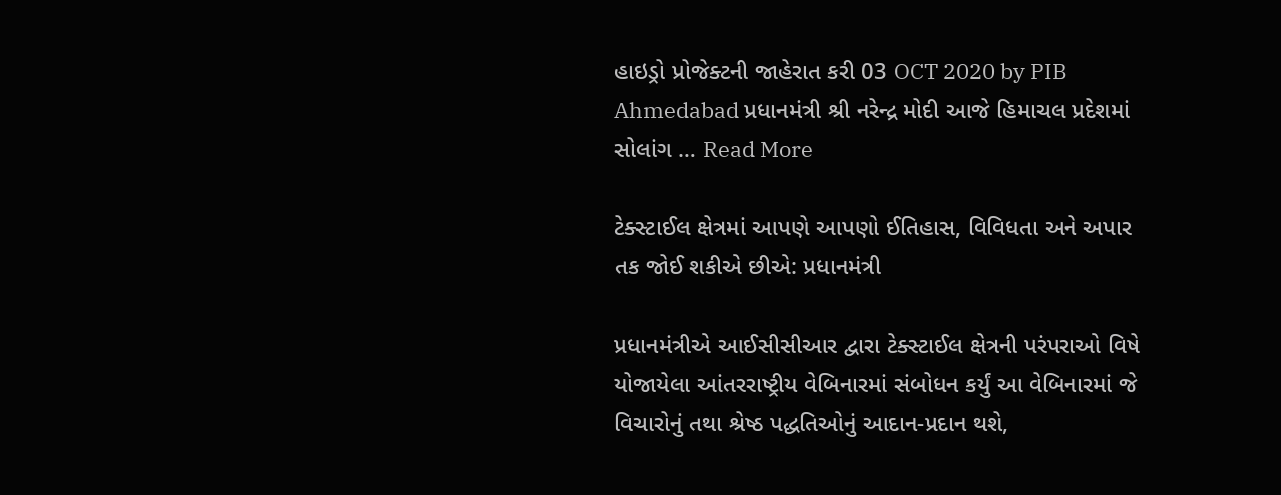હાઇડ્રો પ્રોજેક્ટની જાહેરાત કરી 03 OCT 2020 by PIB Ahmedabad પ્રધાનમંત્રી શ્રી નરેન્દ્ર મોદી આજે હિમાચલ પ્રદેશમાં સોલાંગ … Read More

ટેક્સ્ટાઈલ ક્ષેત્રમાં આપણે આપણો ઈતિહાસ, વિવિધતા અને અપાર તક જોઈ શકીએ છીએ: પ્રધાનમંત્રી

પ્રધાનમંત્રીએ આઈસીસીઆર દ્વારા ટેક્સ્ટાઈલ ક્ષેત્રની પરંપરાઓ વિષે યોજાયેલા આંતરરાષ્ટ્રીય વેબિનારમાં સંબોધન કર્યું આ વેબિનારમાં જે વિચારોનું તથા શ્રેષ્ઠ પદ્ધતિઓનું આદાન-પ્રદાન થશે,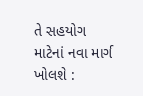તે સહયોગ માટેનાં નવા માર્ગ ખોલશે :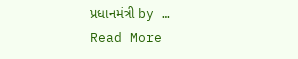પ્રધાનમંત્રી by … Read More